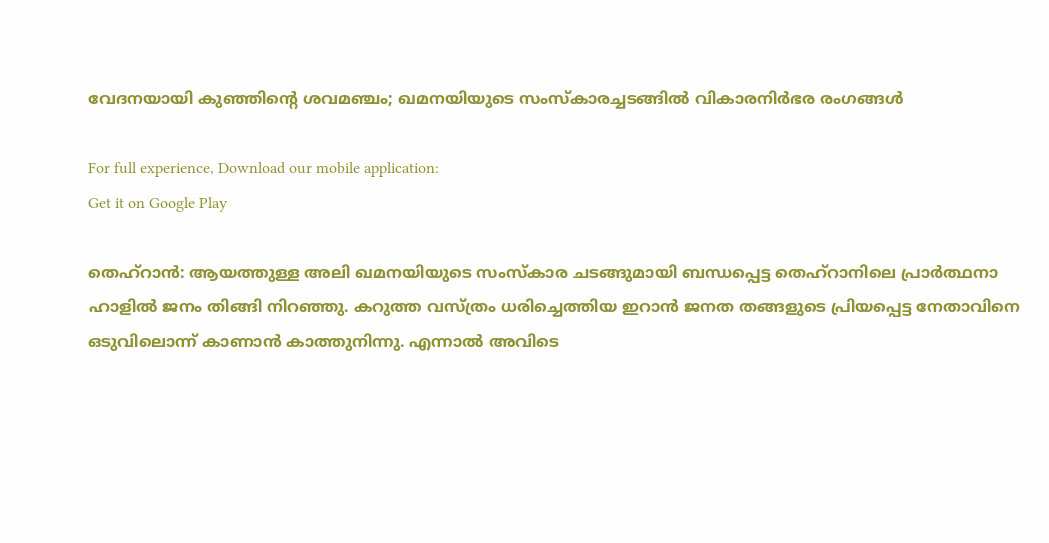വേദനയായി കുഞ്ഞിന്റെ ശവമഞ്ചം; ഖമനയിയുടെ സംസ്കാരച്ചടങ്ങിൽ വികാരനിർഭര രംഗങ്ങൾ

For full experience, Download our mobile application:
Get it on Google Play

തെഹ്‌റാന്‍: ആയത്തുള്ള അലി ഖമനയിയുടെ സംസ്‌കാര ചടങ്ങുമായി ബന്ധപ്പെട്ട തെഹ്‌റാനിലെ പ്രാര്‍ത്ഥനാ ഹാളില്‍ ജനം തിങ്ങി നിറഞ്ഞു. കറുത്ത വസ്ത്രം ധരിച്ചെത്തിയ ഇറാന്‍ ജനത തങ്ങളുടെ പ്രിയപ്പെട്ട നേതാവിനെ ഒടുവിലൊന്ന് കാണാന്‍ കാത്തുനിന്നു. എന്നാല്‍ അവിടെ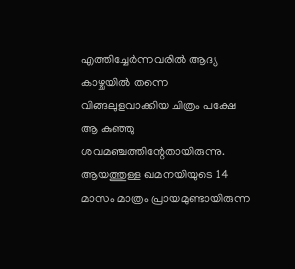എത്തിച്ചേര്‍ന്നവരില്‍ ആദ്യ കാഴ്ചയില്‍ തന്നെ വിങ്ങലുളവാക്കിയ ചിത്രം പക്ഷേ ആ കുഞ്ഞു ശവമഞ്ചത്തിന്റേതായിരുന്നു. ആയത്തുള്ള ഖമനയിയുടെ 14 മാസം മാത്രം പ്രായമുണ്ടായിരുന്ന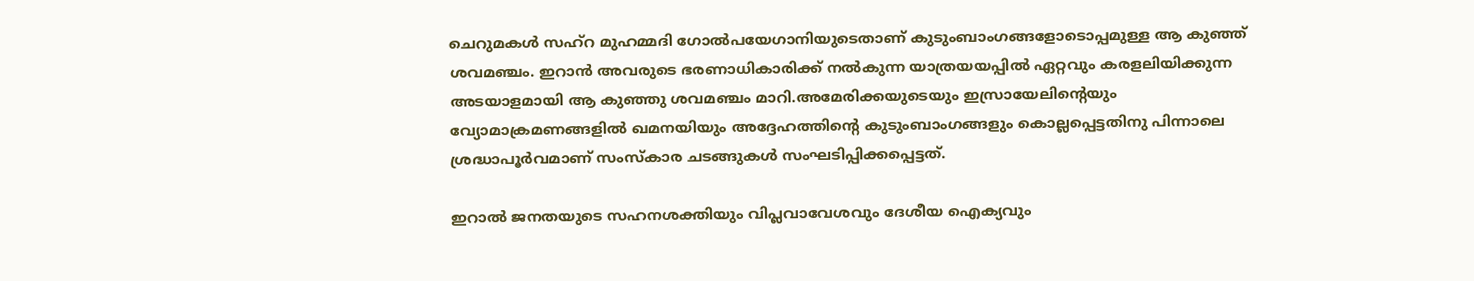ചെറുമകള്‍ സഹ്‌റ മുഹമ്മദി ഗോല്‍പയേഗാനിയുടെതാണ് കുടുംബാംഗങ്ങളോടൊപ്പമുള്ള ആ കുഞ്ഞ് ശവമഞ്ചം. ഇറാന്‍ അവരുടെ ഭരണാധികാരിക്ക് നല്‍കുന്ന യാത്രയയപ്പില്‍ ഏറ്റവും കരളലിയിക്കുന്ന അടയാളമായി ആ കുഞ്ഞു ശവമഞ്ചം മാറി.അമേരിക്കയുടെയും ഇസ്രായേലിന്റെയും വ്യോമാക്രമണങ്ങളില്‍ ഖമനയിയും അദ്ദേഹത്തിന്റെ കുടുംബാംഗങ്ങളും കൊല്ലപ്പെട്ടതിനു പിന്നാലെ ശ്രദ്ധാപൂര്‍വമാണ് സംസ്‌കാര ചടങ്ങുകള്‍ സംഘടിപ്പിക്കപ്പെട്ടത്.

ഇറാല്‍ ജനതയുടെ സഹനശക്തിയും വിപ്ലവാവേശവും ദേശീയ ഐക്യവും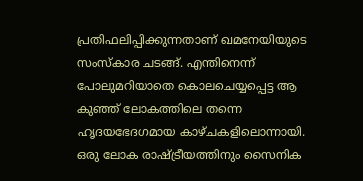പ്രതിഫലിപ്പിക്കുന്നതാണ് ഖമനേയിയുടെ സംസ്കാര ചടങ്ങ്. എന്തിനെന്ന് പോലുമറിയാതെ കൊലചെയ്യപ്പെട്ട ആ കുഞ്ഞ് ലോകത്തിലെ തന്നെ ഹൃദയഭേദഗമായ കാഴ്ചകളിലൊന്നായി. ഒരു ലോക രാഷ്ട്രീയത്തിനും സൈനിക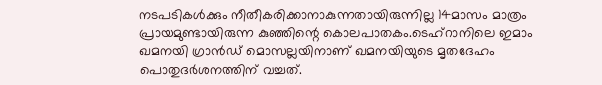നടപടികള്‍ക്കും നീതീകരിക്കാനാകുന്നതായിരുന്നില്ല 14മാസം മാത്രം പ്രായമുണ്ടായിരുന്ന കുഞ്ഞിന്റെ കൊലപാതകം.ടെഹ്റാനിലെ ഇമാം ഖമനയി ഗ്രാന്‍ഡ് മൊസല്ലയിനാണ് ഖമനയിയുടെ മൃതദേഹം പൊതുദര്‍ശനത്തിന് വച്ചത്.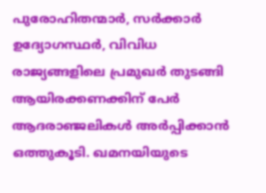പുരോഹിതന്മാര്‍, സര്‍ക്കാര്‍ ഉദ്യോഗസ്ഥര്‍, വിവിധ രാജ്യങ്ങളിലെ പ്രമുഖര്‍ തുടങ്ങി ആയിരക്കണക്കിന് പേര്‍ ആദരാഞ്ജലികള്‍ അര്‍പ്പിക്കാന്‍ ഒത്തുകൂടി. ഖമനയിയുടെ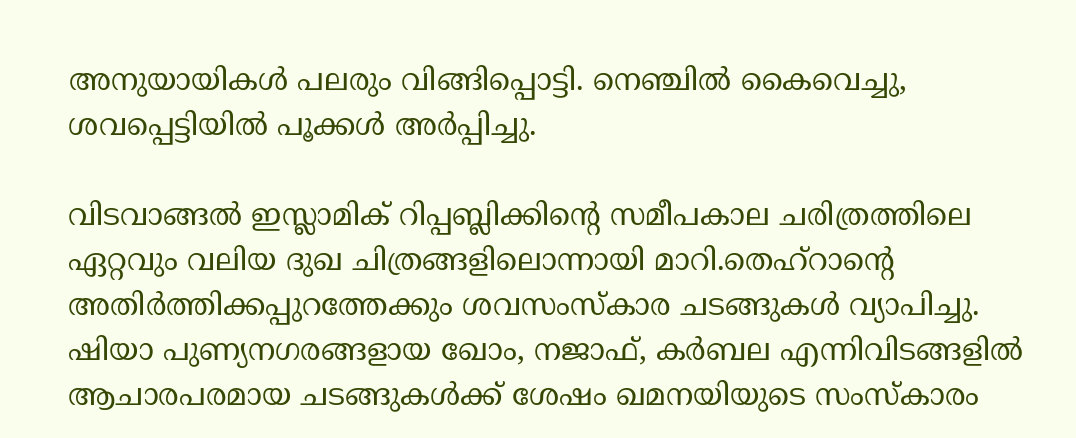അനുയായികള്‍ പലരും വിങ്ങിപ്പൊട്ടി. നെഞ്ചില്‍ കൈവെച്ചു, ശവപ്പെട്ടിയില്‍ പൂക്കള്‍ അര്‍പ്പിച്ചു.

വിടവാങ്ങല്‍ ഇസ്ലാമിക് റിപ്പബ്ലിക്കിന്റെ സമീപകാല ചരിത്രത്തിലെ ഏറ്റവും വലിയ ദുഖ ചിത്രങ്ങളിലൊന്നായി മാറി.തെഹ്റാന്റെ അതിര്‍ത്തിക്കപ്പുറത്തേക്കും ശവസംസ്‌കാര ചടങ്ങുകള്‍ വ്യാപിച്ചു. ഷിയാ പുണ്യനഗരങ്ങളായ ഖോം, നജാഫ്, കര്‍ബല എന്നിവിടങ്ങളില്‍ ആചാരപരമായ ചടങ്ങുകള്‍ക്ക് ശേഷം ഖമനയിയുടെ സംസ്‌കാരം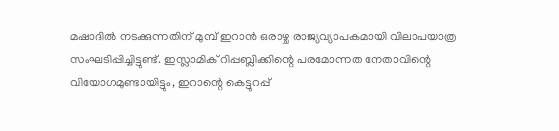മഷാദില്‍ നടക്കുന്നതിന് മുമ്പ് ഇറാന്‍ ഒരാഴ്ച രാജ്യവ്യാപകമായി വിലാപയാത്ര സംഘടിപ്പിച്ചിട്ടുണ്ട്. ഇസ്ലാമിക് റിപ്പബ്ലിക്കിന്റെ പരമോന്നത നേതാവിന്റെ വിയോഗമുണ്ടായിട്ടും, ഇറാന്റെ കെട്ടുറപ്പ്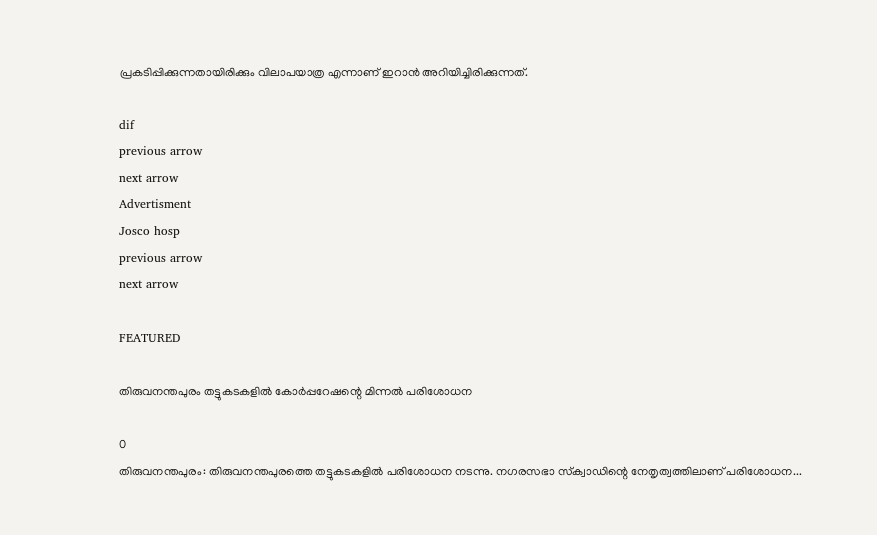പ്രകടിപ്പിക്കുന്നതായിരിക്കും വിലാപയാത്ര എന്നാണ് ഇറാന്‍ അറിയിച്ചിരിക്കുന്നത്.

dif
previous arrow
next arrow
Advertisment
Josco hosp
previous arrow
next arrow

FEATURED

തിരുവനന്തപുരം തട്ടുകടകളിൽ കോർപ്പറേഷന്റെ മിന്നൽ പരിശോധന

0
തിരുവനന്തപുരം: തിരുവനന്തപുരത്തെ തട്ടുകടകളില്‍ പരിശോധന നടന്നു. നഗരസഭാ സ്‌ക്വാഡിന്റെ നേതൃത്വത്തിലാണ് പരിശോധന...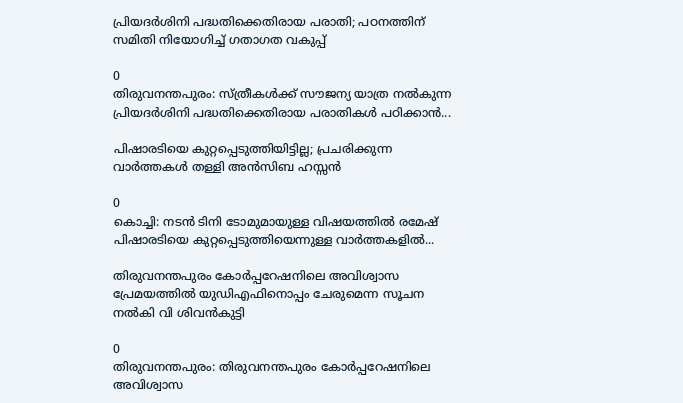പ്രിയദർശിനി പദ്ധതിക്കെതിരായ പരാതി; പഠനത്തിന് സമിതി നിയോഗിച്ച് ഗതാഗത വകുപ്പ്

0
തിരുവനന്തപുരം: സ്ത്രീകള്‍ക്ക് സൗജന്യ യാത്ര നല്‍കുന്ന പ്രിയദര്‍ശിനി പദ്ധതിക്കെതിരായ പരാതികള്‍ പഠിക്കാന്‍...

പിഷാരടിയെ കുറ്റപ്പെടുത്തിയിട്ടില്ല; പ്രചരിക്കുന്ന വാർത്തകൾ തള്ളി അൻസിബ ഹസ്സൻ

0
കൊച്ചി: നടന്‍ ടിനി ടോമുമായുള്ള വിഷയത്തില്‍ രമേഷ് പിഷാരടിയെ കുറ്റപ്പെടുത്തിയെന്നുള്ള വാര്‍ത്തകളില്‍...

തിരുവനന്തപുരം കോർപ്പറേഷനിലെ അവിശ്വാസ പ്രേമയത്തിൽ യുഡിഎഫിനൊപ്പം ചേരുമെന്ന സൂചന നൽകി വി ശിവൻകുട്ടി

0
തിരുവനന്തപുരം: തിരുവനന്തപുരം കോർപ്പറേഷനിലെ അവിശ്വാസ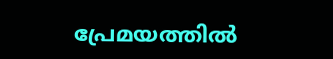പ്രേമയത്തിൽ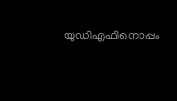യുഡിഎഫിനൊപ്പം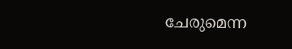ചേരുമെന്ന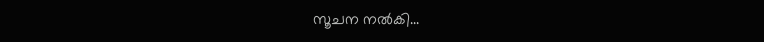സൂചന നൽകി...